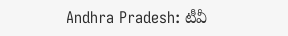Andhra Pradesh: టీవీ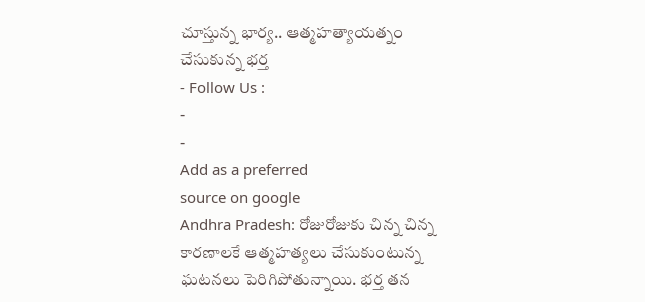చూస్తున్న భార్య.. ఆత్మహత్యాయత్నం చేసుకున్న భర్త
- Follow Us :
-
-
Add as a preferred
source on google
Andhra Pradesh: రోజురోజుకు చిన్న చిన్న కారణాలకే ఆత్మహత్యలు చేసుకుంటున్న ఘటనలు పెరిగిపోతున్నాయి. భర్త తన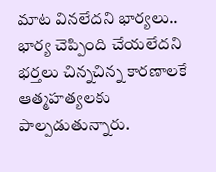మాట వినలేదని భార్యలు.. భార్య చెప్పింది చేయలేదని భర్తలు చిన్నచిన్న కారణాలకే ఆత్మహత్యలకు పాల్పడుతున్నారు.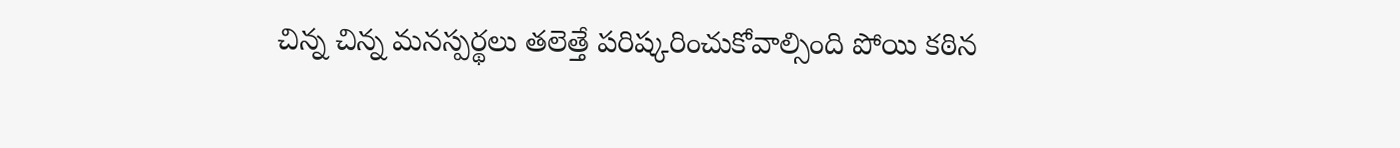చిన్న చిన్న మనస్పర్థలు తలెత్తే పరిష్కరించుకోవాల్సింది పోయి కఠిన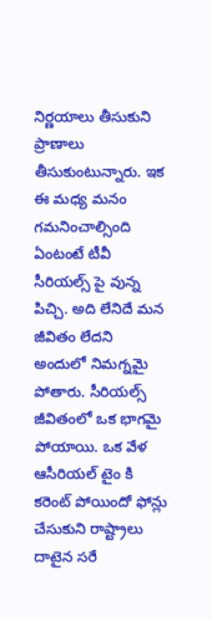నిర్ణయాలు తీసుకుని ప్రాణాలు తీసుకుంటున్నారు. ఇక ఈ మధ్య మనం గమనించాల్సింది ఏంటంటే టీవీ సీరియల్స్ పై వున్న పిచ్చి. అది లేనిదే మన జీవితం లేదని అందులో నిమగ్నమై పోతారు. సీరియల్స్ జీవితంలో ఒక భాగమై పోయాయి. ఒక వేళ ఆసీరియల్ టైం కి కరెంట్ పోయిందో ఫోన్లు చేసుకుని రాష్ట్రాలు దాటైన సరే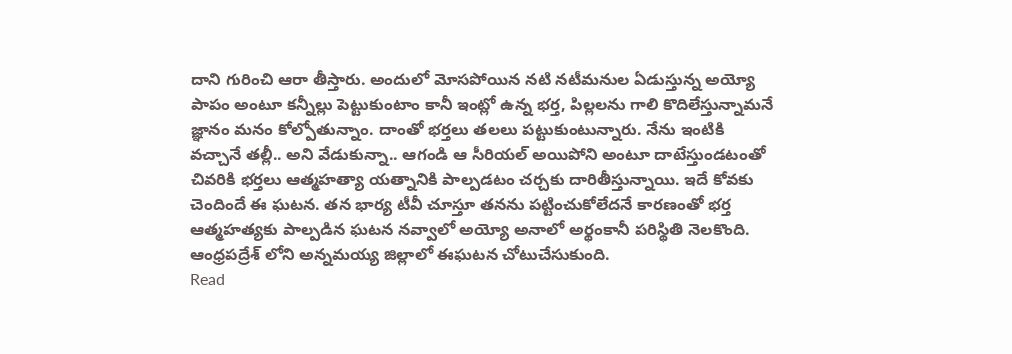దాని గురించి ఆరా తీస్తారు. అందులో మోసపోయిన నటి నటీమనుల ఏడుస్తున్న అయ్యో పాపం అంటూ కన్నీల్లు పెట్టుకుంటాం కానీ ఇంట్లో ఉన్న భర్త, పిల్లలను గాలి కొదిలేస్తున్నామనే జ్ఞానం మనం కోల్పోతున్నాం. దాంతో భర్తలు తలలు పట్టుకుంటున్నారు. నేను ఇంటికి వచ్చానే తల్లీ.. అని వేడుకున్నా.. ఆగండి ఆ సీరియల్ అయిపోని అంటూ దాటేస్తుండటంతో చివరికి భర్తలు ఆత్మహత్యా యత్నానికి పాల్పడటం చర్చకు దారితీస్తున్నాయి. ఇదే కోవకు చెందిందే ఈ ఘటన. తన భార్య టీవీ చూస్తూ తనను పట్టించుకోలేదనే కారణంతో భర్త ఆత్మహత్యకు పాల్పడిన ఘటన నవ్వాలో అయ్యో అనాలో అర్థంకానీ పరిస్థితి నెలకొంది. ఆంధ్రపద్రేశ్ లోని అన్నమయ్య జిల్లాలో ఈఘటన చోటుచేసుకుంది.
Read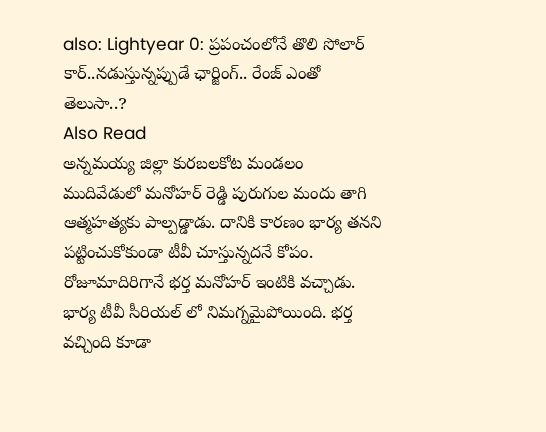also: Lightyear 0: ప్రపంచంలోనే తొలి సోలార్ కార్..నడుస్తున్నప్పుడే ఛార్జింగ్.. రేంజ్ ఎంతో తెలుసా..?
Also Read
అన్నమయ్య జిల్లా కురబలకోట మండలం ముదివేడులో మనోహర్ రెడ్డి పురుగుల మందు తాగి ఆత్మహత్యకు పాల్పడ్డాడు. దానికి కారణం భార్య తనని పట్టించుకోకుండా టీవీ చూస్తున్నదనే కోపం. రోజూమాదిరిగానే భర్త మనోహర్ ఇంటికి వచ్చాడు. భార్య టీవీ సీరియల్ లో నిమగ్నమైపోయింది. భర్త వచ్చింది కూడా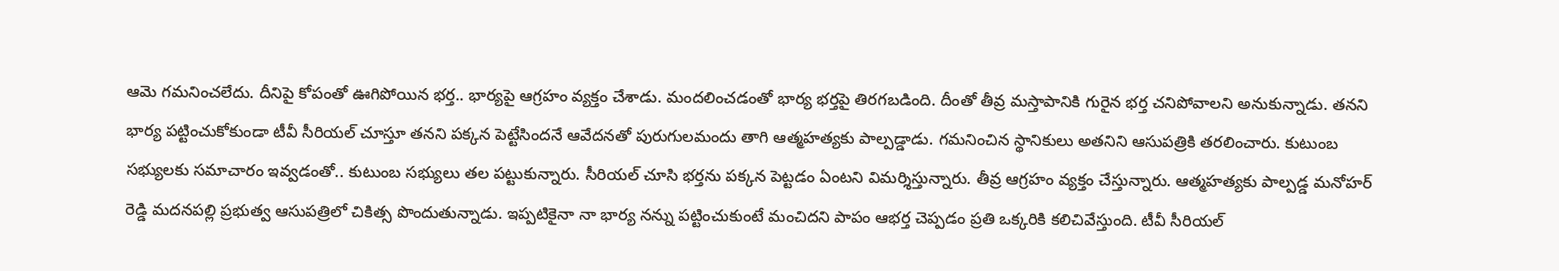ఆమె గమనించలేదు. దీనిపై కోపంతో ఊగిపోయిన భర్త.. భార్యపై ఆగ్రహం వ్యక్తం చేశాడు. మందలించడంతో భార్య భర్తపై తిరగబడింది. దీంతో తీవ్ర మస్తాపానికి గురైన భర్త చనిపోవాలని అనుకున్నాడు. తనని భార్య పట్టించుకోకుండా టీవీ సీరియల్ చూస్తూ తనని పక్కన పెట్టేసిందనే ఆవేదనతో పురుగులమందు తాగి ఆత్మహత్యకు పాల్పడ్డాడు. గమనించిన స్థానికులు అతనిని ఆసుపత్రికి తరలించారు. కుటుంబ సభ్యులకు సమాచారం ఇవ్వడంతో.. కుటుంబ సభ్యులు తల పట్టుకున్నారు. సీరియల్ చూసి భర్తను పక్కన పెట్టడం ఏంటని విమర్శిస్తున్నారు. తీవ్ర ఆగ్రహం వ్యక్తం చేస్తున్నారు. ఆత్మహత్యకు పాల్పడ్డ మనోహర్ రెడ్డి మదనపల్లి ప్రభుత్వ ఆసుపత్రిలో చికిత్స పొందుతున్నాడు. ఇప్పటికైనా నా భార్య నన్ను పట్టించుకుంటే మంచిదని పాపం ఆభర్త చెప్పడం ప్రతి ఒక్కరికి కలిచివేస్తుంది. టీవీ సీరియల్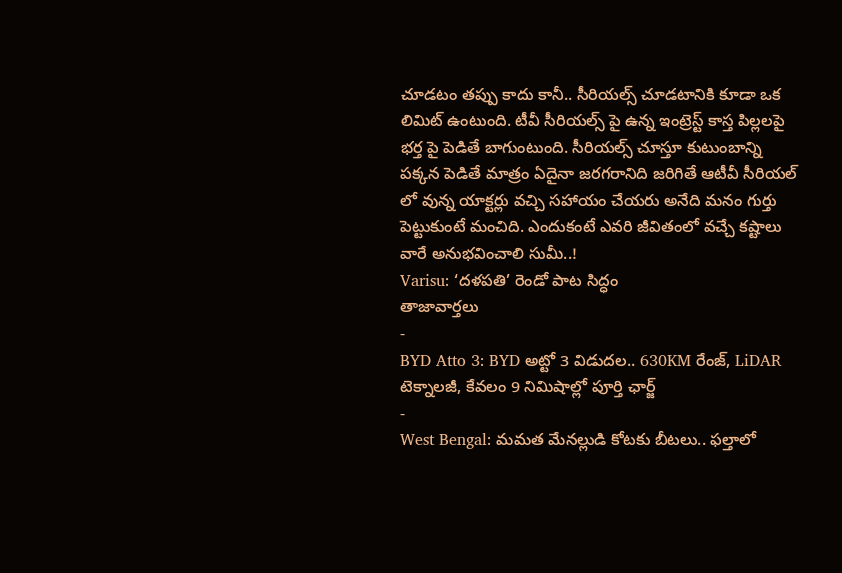చూడటం తప్పు కాదు కానీ.. సీరియల్స్ చూడటానికి కూడా ఒక లిమిట్ ఉంటుంది. టీవీ సీరియల్స్ పై ఉన్న ఇంట్రెస్ట్ కాస్త పిల్లలపై భర్త పై పెడితే బాగుంటుంది. సీరియల్స్ చూస్తూ కుటుంబాన్ని పక్కన పెడితే మాత్రం ఏదైనా జరగరానిది జరిగితే ఆటీవీ సీరియల్ లో వున్న యాక్టర్లు వచ్చి సహాయం చేయరు అనేది మనం గుర్తు పెట్టుకుంటే మంచిది. ఎందుకంటే ఎవరి జీవితంలో వచ్చే కష్టాలు వారే అనుభవించాలి సుమీ..!
Varisu: ‘దళపతి’ రెండో పాట సిద్ధం
తాజావార్తలు
-
BYD Atto 3: BYD అట్టో 3 విడుదల.. 630KM రేంజ్, LiDAR టెక్నాలజీ, కేవలం 9 నిమిషాల్లో పూర్తి ఛార్జ్
-
West Bengal: మమత మేనల్లుడి కోటకు బీటలు.. ఫల్తాలో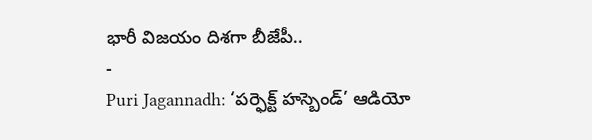భారీ విజయం దిశగా బీజేపీ..
-
Puri Jagannadh: ‘పర్ఫెక్ట్ హస్బెండ్’ ఆడియో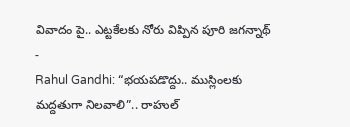వివాదం పై.. ఎట్టకేలకు నోరు విప్పిన పూరి జగన్నాథ్
-
Rahul Gandhi: “భయపడొద్దు.. ముస్లింలకు మద్దతుగా నిలవాలి”.. రాహుల్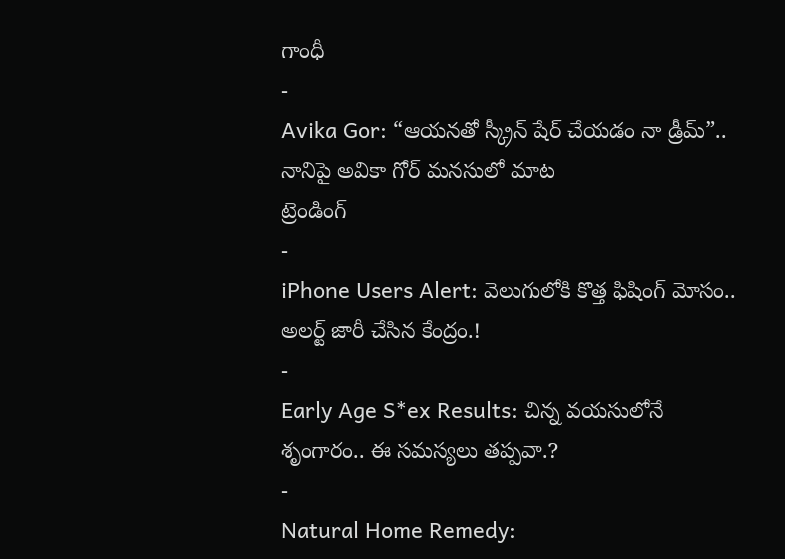గాంధీ
-
Avika Gor: “ఆయనతో స్క్రీన్ షేర్ చేయడం నా డ్రీమ్”.. నానిపై అవికా గోర్ మనసులో మాట
ట్రెండింగ్
-
iPhone Users Alert: వెలుగులోకి కొత్త ఫిషింగ్ మోసం.. అలర్ట్ జారీ చేసిన కేంద్రం.!
-
Early Age S*ex Results: చిన్న వయసులోనే శృంగారం.. ఈ సమస్యలు తప్పవా.?
-
Natural Home Remedy: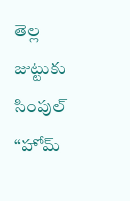తెల్ల జుట్టుకు సింపుల్ “హోమ్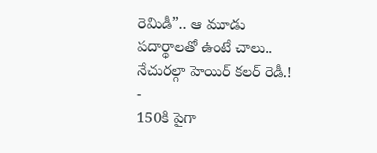రెమిడీ”.. ఆ మూడు పదార్థాలతో ఉంటే చాలు.. నేచురల్గా హెయిర్ కలర్ రెడీ.!
-
150కి పైగా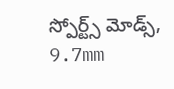స్పోర్ట్స్ మోడ్స్, 9.7mm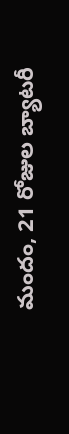మందం, 21 రోజుల బ్యాటరీ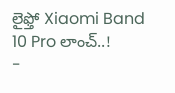లైఫ్తో Xiaomi Band 10 Pro లాంచ్..!
-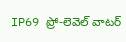IP69 ప్రో-లెవెల్ వాటర్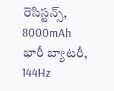రెసిస్టన్స్, 8000mAh భారీ బ్యాటరీ, 144Hz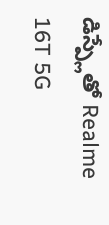డిస్ప్లేతో Realme 16T 5G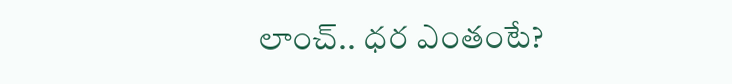లాంచ్.. ధర ఎంతంటే?